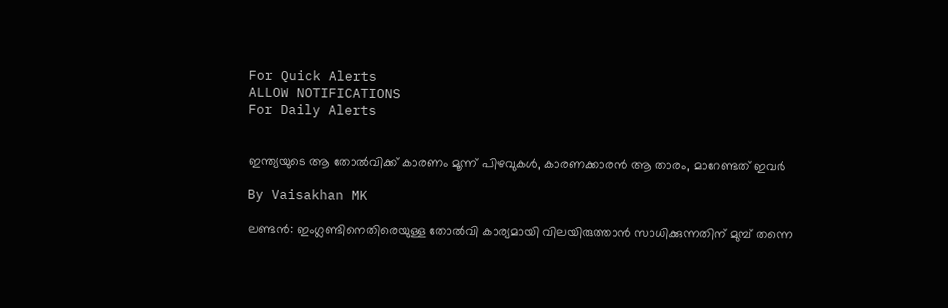For Quick Alerts
ALLOW NOTIFICATIONS
For Daily Alerts


ഇന്ത്യയുടെ ആ തോല്‍വിക്ക് കാരണം മൂന്ന് പിഴവുകള്‍, കാരണക്കാരന്‍ ആ താരം, മാറേണ്ടത് ഇവര്‍

By Vaisakhan MK

ലണ്ടന്‍: ഇംഗ്ലണ്ടിനെതിരെയുള്ള തോല്‍വി കാര്യമായി വിലയിരുത്താന്‍ സാധിക്കുന്നതിന് മുമ്പ് തന്നെ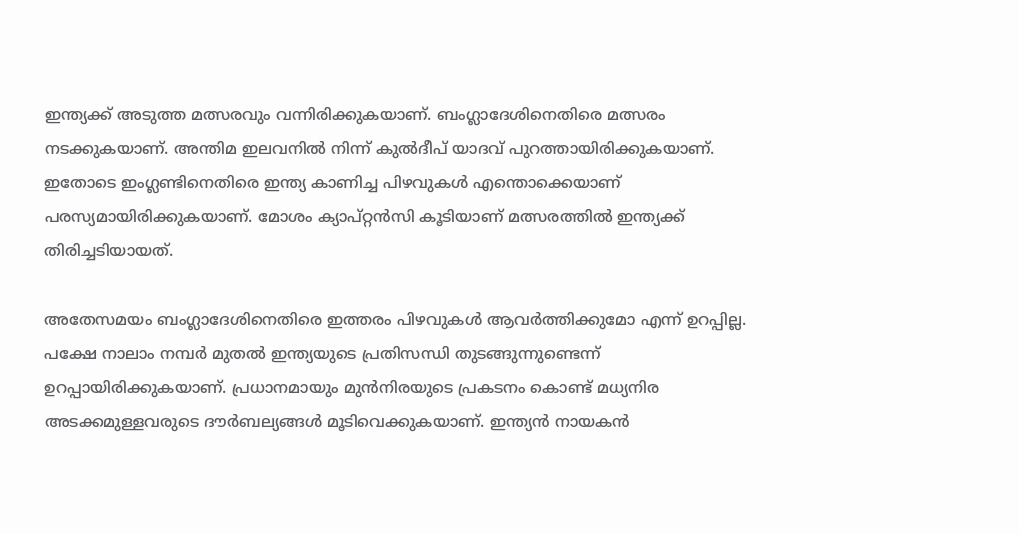ഇന്ത്യക്ക് അടുത്ത മത്സരവും വന്നിരിക്കുകയാണ്. ബംഗ്ലാദേശിനെതിരെ മത്സരം നടക്കുകയാണ്. അന്തിമ ഇലവനില്‍ നിന്ന് കുല്‍ദീപ് യാദവ് പുറത്തായിരിക്കുകയാണ്. ഇതോടെ ഇംഗ്ലണ്ടിനെതിരെ ഇന്ത്യ കാണിച്ച പിഴവുകള്‍ എന്തൊക്കെയാണ് പരസ്യമായിരിക്കുകയാണ്. മോശം ക്യാപ്റ്റന്‍സി കൂടിയാണ് മത്സരത്തില്‍ ഇന്ത്യക്ക് തിരിച്ചടിയായത്.

അതേസമയം ബംഗ്ലാദേശിനെതിരെ ഇത്തരം പിഴവുകള്‍ ആവര്‍ത്തിക്കുമോ എന്ന് ഉറപ്പില്ല. പക്ഷേ നാലാം നമ്പര്‍ മുതല്‍ ഇന്ത്യയുടെ പ്രതിസന്ധി തുടങ്ങുന്നുണ്ടെന്ന് ഉറപ്പായിരിക്കുകയാണ്. പ്രധാനമായും മുന്‍നിരയുടെ പ്രകടനം കൊണ്ട് മധ്യനിര അടക്കമുള്ളവരുടെ ദൗര്‍ബല്യങ്ങള്‍ മൂടിവെക്കുകയാണ്. ഇന്ത്യന്‍ നായകന്‍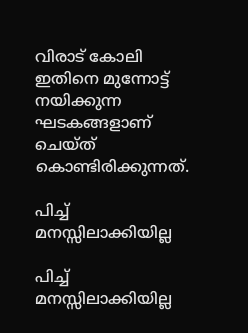വിരാട് കോലി ഇതിനെ മുന്നോട്ട് നയിക്കുന്ന ഘടകങ്ങളാണ് ചെയ്ത് കൊണ്ടിരിക്കുന്നത്.

പിച്ച് മനസ്സിലാക്കിയില്ല

പിച്ച് മനസ്സിലാക്കിയില്ല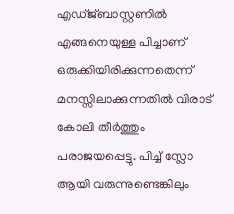എഡ്ജ്ബാസ്റ്റണില്‍ എങ്ങനെയുള്ള പിച്ചാണ് ഒരുക്കിയിരിക്കുന്നതെന്ന് മനസ്സിലാക്കുന്നതില്‍ വിരാട് കോലി തീര്‍ത്തും പരാജയപ്പെട്ടു. പിച്ച് സ്ലോ ആയി വരുന്നുണ്ടെങ്കിലും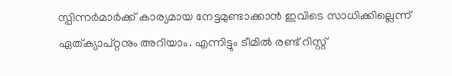സ്പിന്നര്‍മാര്‍ക്ക് കാര്യമായ നേട്ടമുണ്ടാക്കാന്‍ ഇവിടെ സാധിക്കില്ലെന്ന് ഏത്ക്യാപ്റ്റനും അറിയാം. എന്നിട്ടും ടീമില്‍ രണ്ട് റിസ്റ്റ്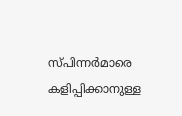സ്പിന്നര്‍മാരെ കളിപ്പിക്കാനുള്ള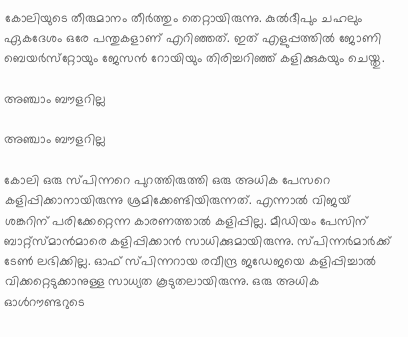കോലിയുടെ തീരുമാനം തീര്‍ത്തും തെറ്റായിരുന്നു. കുല്‍ദീപും ചഹലും ഏകദേശം ഒരേ പന്തുകളാണ് എറിഞ്ഞത്. ഇത് എളുപ്പത്തില്‍ ജോണി ബെയര്‍സ്‌റ്റോയും ജേസന്‍ റോയിയും തിരിച്ചറിഞ്ഞ് കളിക്കുകയും ചെയ്തു.

അഞ്ചാം ബൗളറില്ല

അഞ്ചാം ബൗളറില്ല

കോലി ഒരു സ്പിന്നറെ പുറത്തിരുത്തി ഒരു അധിക പേസറെ കളിപ്പിക്കാനായിരുന്നു ശ്രമിക്കേണ്ടിയിരുന്നത്. എന്നാല്‍ വിജയ് ശങ്കറിന് പരിക്കേറ്റെന്ന കാരണത്താല്‍ കളിപ്പില്ല. മീഡിയം പേസിന് ബാറ്റ്‌സ്മാന്‍മാരെ കളിപ്പിക്കാന്‍ സാധിക്കുമായിരുന്നു. സ്പിന്നര്‍മാര്‍ക്ക് ടേണ്‍ ലഭിക്കില്ല. ഓഫ് സ്പിന്നറായ രവീന്ദ്ര ജഡേജയെ കളിപ്പിച്ചാല്‍ വിക്കറ്റെടുക്കാനുള്ള സാധ്യത കൂടുതലായിരുന്നു. ഒരു അധിക ഓള്‍റൗണ്ടറുടെ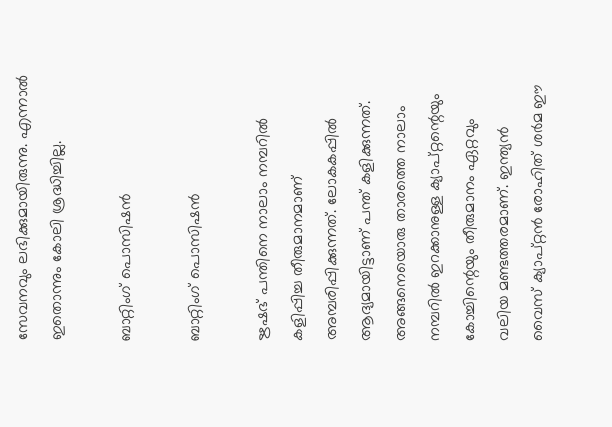സേവനവും ലഭിക്കുമായിരുന്നു. എന്നാല്‍ ഇതൊന്നും കോലി ശ്രദ്ധിച്ചില്ല.

ബാറ്റിംഗ് പൊസിഷന്‍

ബാറ്റിംഗ് പൊസിഷന്‍

ഋഷഭ് പന്തിനെ നാലാം നമ്പറില്‍ കളിപ്പിച്ച തീരുമാനമാണ് അമ്പരിപ്പിക്കുന്നത്. ലോകകപ്പില്‍ ആദ്യമായിട്ടാണ് പന്ത് കളിക്കുന്നത്. അങ്ങനെയൊരു താരത്തെ നാലാം നമ്പറില്‍ ഇറക്കാനുള്ള ക്യാപ്റ്റന്റെയും കോച്ചിന്റെയും തീരുമാനം ഏറ്റവും വലിയ മണ്ടത്തരമാണ്. ഇന്ത്യന്‍ വൈസ് ക്യാപ്റ്റന്‍ രോഹിത് ശര്‍മ ഈ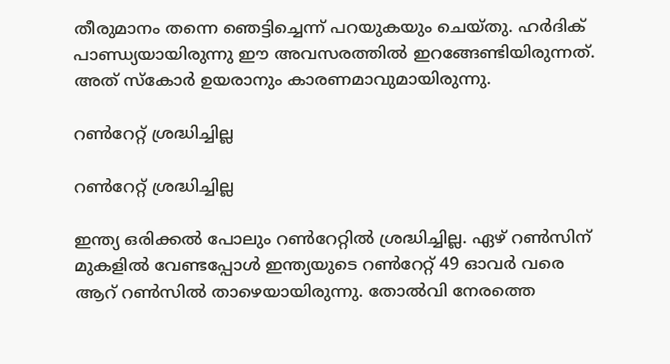തീരുമാനം തന്നെ ഞെട്ടിച്ചെന്ന് പറയുകയും ചെയ്തു. ഹര്‍ദിക് പാണ്ഡ്യയായിരുന്നു ഈ അവസരത്തില്‍ ഇറങ്ങേണ്ടിയിരുന്നത്. അത് സ്‌കോര്‍ ഉയരാനും കാരണമാവുമായിരുന്നു.

റണ്‍റേറ്റ് ശ്രദ്ധിച്ചില്ല

റണ്‍റേറ്റ് ശ്രദ്ധിച്ചില്ല

ഇന്ത്യ ഒരിക്കല്‍ പോലും റണ്‍റേറ്റില്‍ ശ്രദ്ധിച്ചില്ല. ഏഴ് റണ്‍സിന് മുകളില്‍ വേണ്ടപ്പോള്‍ ഇന്ത്യയുടെ റണ്‍റേറ്റ് 49 ഓവര്‍ വരെ ആറ് റണ്‍സില്‍ താഴെയായിരുന്നു. തോല്‍വി നേരത്തെ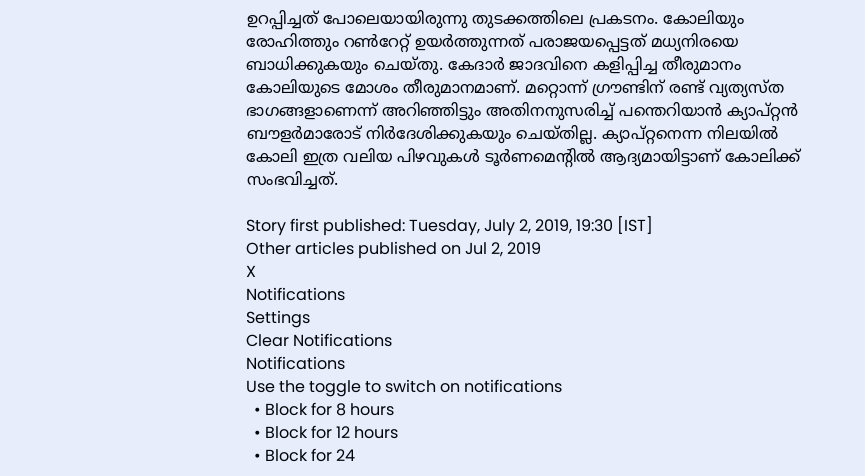ഉറപ്പിച്ചത് പോലെയായിരുന്നു തുടക്കത്തിലെ പ്രകടനം. കോലിയും രോഹിത്തും റണ്‍റേറ്റ് ഉയര്‍ത്തുന്നത് പരാജയപ്പെട്ടത് മധ്യനിരയെ ബാധിക്കുകയും ചെയ്തു. കേദാര്‍ ജാദവിനെ കളിപ്പിച്ച തീരുമാനം കോലിയുടെ മോശം തീരുമാനമാണ്. മറ്റൊന്ന് ഗ്രൗണ്ടിന് രണ്ട് വ്യത്യസ്ത ഭാഗങ്ങളാണെന്ന് അറിഞ്ഞിട്ടും അതിനനുസരിച്ച് പന്തെറിയാന്‍ ക്യാപ്റ്റന്‍ ബൗളര്‍മാരോട് നിര്‍ദേശിക്കുകയും ചെയ്തില്ല. ക്യാപ്റ്റനെന്ന നിലയില്‍ കോലി ഇത്ര വലിയ പിഴവുകള്‍ ടൂര്‍ണമെന്റില്‍ ആദ്യമായിട്ടാണ് കോലിക്ക് സംഭവിച്ചത്.

Story first published: Tuesday, July 2, 2019, 19:30 [IST]
Other articles published on Jul 2, 2019
X
Notifications
Settings
Clear Notifications
Notifications
Use the toggle to switch on notifications
  • Block for 8 hours
  • Block for 12 hours
  • Block for 24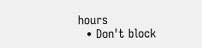hours
  • Don't block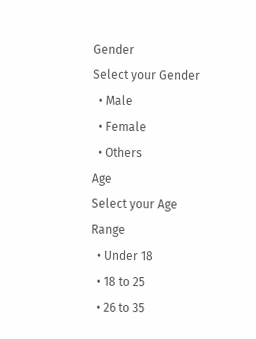Gender
Select your Gender
  • Male
  • Female
  • Others
Age
Select your Age Range
  • Under 18
  • 18 to 25
  • 26 to 35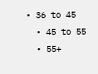• 36 to 45
  • 45 to 55
  • 55+